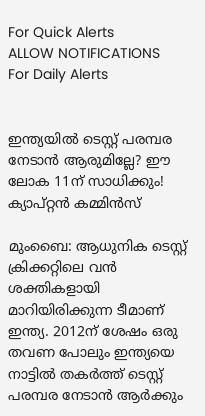For Quick Alerts
ALLOW NOTIFICATIONS
For Daily Alerts


ഇന്ത്യയില്‍ ടെസ്റ്റ് പരമ്പര നേടാന്‍ ആരുമില്ലേ? ഈ ലോക 11ന് സാധിക്കും! ക്യാപ്റ്റന്‍ കമ്മിന്‍സ്

മുംബൈ: ആധുനിക ടെസ്റ്റ് ക്രിക്കറ്റിലെ വന്‍ ശക്തികളായി മാറിയിരിക്കുന്ന ടീമാണ് ഇന്ത്യ. 2012ന് ശേഷം ഒരു തവണ പോലും ഇന്ത്യയെ നാട്ടില്‍ തകര്‍ത്ത് ടെസ്റ്റ് പരമ്പര നേടാന്‍ ആര്‍ക്കും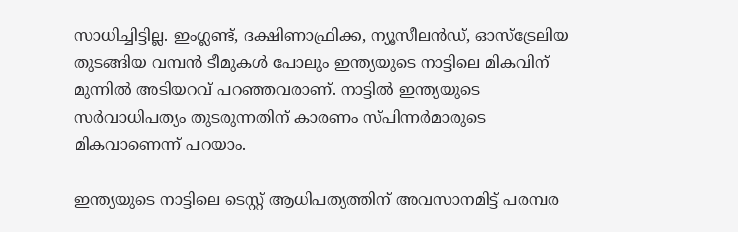സാധിച്ചിട്ടില്ല. ഇംഗ്ലണ്ട്, ദക്ഷിണാഫ്രിക്ക, ന്യൂസീലന്‍ഡ്, ഓസ്‌ട്രേലിയ തുടങ്ങിയ വമ്പന്‍ ടീമുകള്‍ പോലും ഇന്ത്യയുടെ നാട്ടിലെ മികവിന് മുന്നില്‍ അടിയറവ് പറഞ്ഞവരാണ്. നാട്ടില്‍ ഇന്ത്യയുടെ സര്‍വാധിപത്യം തുടരുന്നതിന് കാരണം സ്പിന്നര്‍മാരുടെ മികവാണെന്ന് പറയാം.

ഇന്ത്യയുടെ നാട്ടിലെ ടെസ്റ്റ് ആധിപത്യത്തിന് അവസാനമിട്ട് പരമ്പര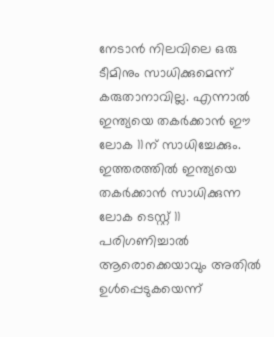നേടാന്‍ നിലവിലെ ഒരു ടീമിനും സാധിക്കുമെന്ന് കരുതാനാവില്ല. എന്നാല്‍ ഇന്ത്യയെ തകര്‍ക്കാന്‍ ഈ ലോക 11ന് സാധിച്ചേക്കും. ഇത്തരത്തില്‍ ഇന്ത്യയെ തകര്‍ക്കാന്‍ സാധിക്കുന്ന ലോക ടെസ്റ്റ് 11 പരിഗണിച്ചാല്‍ ആരൊക്കെയാവും അതില്‍ ഉള്‍പ്പെടുകയെന്ന്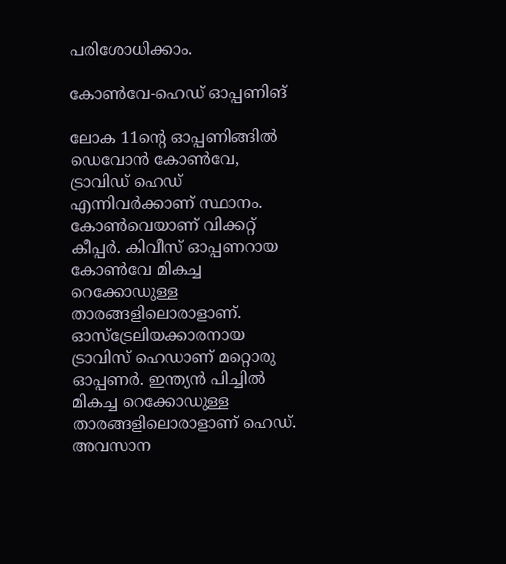പരിശോധിക്കാം.

കോണ്‍വേ-ഹെഡ് ഓപ്പണിങ്

ലോക 11ന്റെ ഓപ്പണിങ്ങില്‍ ഡെവോന്‍ കോണ്‍വേ, ട്രാവിഡ് ഹെഡ് എന്നിവര്‍ക്കാണ് സ്ഥാനം. കോണ്‍വെയാണ് വിക്കറ്റ് കീപ്പര്‍. കിവീസ് ഓപ്പണറായ കോണ്‍വേ മികച്ച റെക്കോഡുള്ള താരങ്ങളിലൊരാളാണ്. ഓസ്‌ട്രേലിയക്കാരനായ ട്രാവിസ് ഹെഡാണ് മറ്റൊരു ഓപ്പണര്‍. ഇന്ത്യന്‍ പിച്ചില്‍ മികച്ച റെക്കോഡുള്ള താരങ്ങളിലൊരാളാണ് ഹെഡ്. അവസാന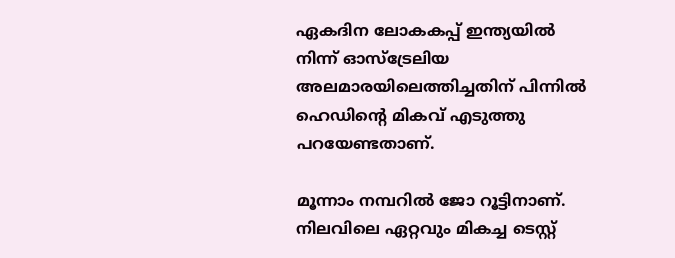ഏകദിന ലോകകപ്പ് ഇന്ത്യയില്‍ നിന്ന് ഓസ്‌ട്രേലിയ അലമാരയിലെത്തിച്ചതിന് പിന്നില്‍ ഹെഡിന്റെ മികവ് എടുത്തു പറയേണ്ടതാണ്.

മൂന്നാം നമ്പറില്‍ ജോ റൂട്ടിനാണ്. നിലവിലെ ഏറ്റവും മികച്ച ടെസ്റ്റ്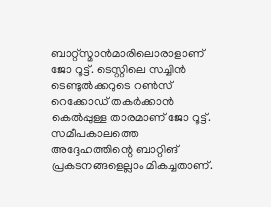ബാറ്റ്‌സ്മാന്‍മാരിലൊരാളാണ് ജോ റൂട്ട്. ടെസ്റ്റിലെ സച്ചിന്‍ ടെണ്ടുല്‍ക്കറുടെ റണ്‍സ് റെക്കോഡ് തകര്‍ക്കാന്‍ കെല്‍പ്പുള്ള താരമാണ് ജോ റൂട്ട്. സമീപകാലത്തെ അദ്ദേഹത്തിന്റെ ബാറ്റിങ് പ്രകടനങ്ങളെല്ലാം മികച്ചതാണ്.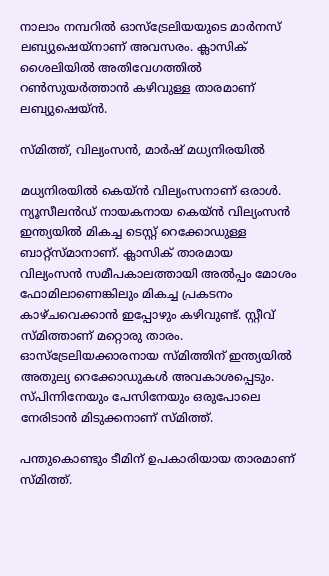നാലാം നമ്പറില്‍ ഓസ്‌ട്രേലിയയുടെ മാര്‍നസ് ലബ്യുഷെയ്‌നാണ് അവസരം. ക്ലാസിക് ശൈലിയില്‍ അതിവേഗത്തില്‍ റണ്‍സുയര്‍ത്താന്‍ കഴിവുള്ള താരമാണ് ലബ്യുഷെയ്ന്‍.

സ്മിത്ത്, വില്യംസന്‍, മാര്‍ഷ് മധ്യനിരയില്‍

മധ്യനിരയില്‍ കെയ്ന്‍ വില്യംസനാണ് ഒരാള്‍. ന്യൂസീലന്‍ഡ് നായകനായ കെയ്ന്‍ വില്യംസന്‍ ഇന്ത്യയില്‍ മികച്ച ടെസ്റ്റ് റെക്കോഡുള്ള ബാറ്റ്‌സ്മാനാണ്. ക്ലാസിക് താരമായ വില്യംസന്‍ സമീപകാലത്തായി അല്‍പ്പം മോശം ഫോമിലാണെങ്കിലും മികച്ച പ്രകടനം കാഴ്ചവെക്കാന്‍ ഇപ്പോഴും കഴിവുണ്ട്. സ്റ്റീവ് സ്മിത്താണ് മറ്റൊരു താരം. ഓസ്‌ട്രേലിയക്കാരനായ സ്മിത്തിന് ഇന്ത്യയില്‍ അതുല്യ റെക്കോഡുകള്‍ അവകാശപ്പെടും. സ്പിന്നിനേയും പേസിനേയും ഒരുപോലെ നേരിടാന്‍ മിടുക്കനാണ് സ്മിത്ത്.

പന്തുകൊണ്ടും ടീമിന് ഉപകാരിയായ താരമാണ് സ്മിത്ത്.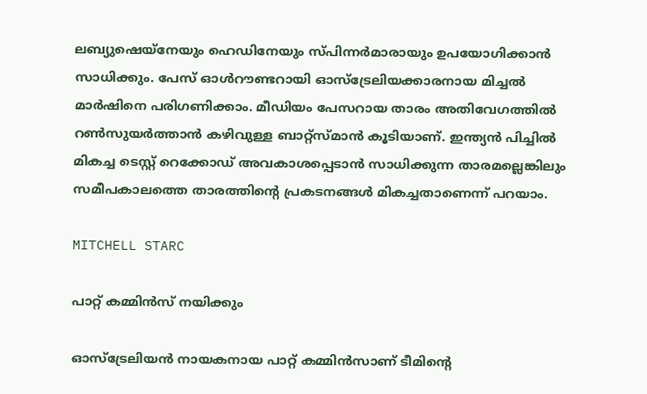ലബ്യുഷെയ്‌നേയും ഹെഡിനേയും സ്പിന്നര്‍മാരായും ഉപയോഗിക്കാന്‍ സാധിക്കും. പേസ് ഓള്‍റൗണ്ടറായി ഓസ്‌ട്രേലിയക്കാരനായ മിച്ചല്‍ മാര്‍ഷിനെ പരിഗണിക്കാം. മീഡിയം പേസറായ താരം അതിവേഗത്തില്‍ റണ്‍സുയര്‍ത്താന്‍ കഴിവുള്ള ബാറ്റ്‌സ്മാന്‍ കൂടിയാണ്. ഇന്ത്യന്‍ പിച്ചില്‍ മികച്ച ടെസ്റ്റ് റെക്കോഡ് അവകാശപ്പെടാന്‍ സാധിക്കുന്ന താരമല്ലെങ്കിലും സമീപകാലത്തെ താരത്തിന്റെ പ്രകടനങ്ങള്‍ മികച്ചതാണെന്ന് പറയാം.

MITCHELL STARC

പാറ്റ് കമ്മിന്‍സ് നയിക്കും

ഓസ്‌ട്രേലിയന്‍ നായകനായ പാറ്റ് കമ്മിന്‍സാണ് ടീമിന്റെ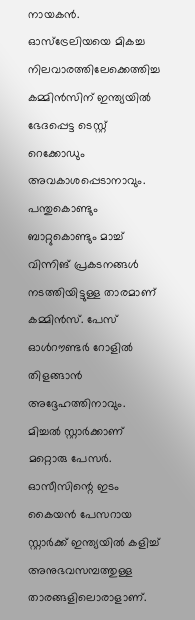നായകന്‍. ഓസ്‌ട്രേലിയയെ മികച്ച നിലവാരത്തിലേക്കെത്തിച്ച കമ്മിന്‍സിന് ഇന്ത്യയില്‍ ഭേദപ്പെട്ട ടെസ്റ്റ് റെക്കോഡും അവകാശപ്പെടാനാവും. പന്തുകൊണ്ടും ബാറ്റുകൊണ്ടും മാച്ച് വിന്നിങ് പ്രകടനങ്ങള്‍ നടത്തിയിട്ടുള്ള താരമാണ് കമ്മിന്‍സ്. പേസ് ഓള്‍റൗണ്ടര്‍ റോളില്‍ തിളങ്ങാന്‍ അദ്ദേഹത്തിനാവും. മിച്ചല്‍ സ്റ്റാര്‍ക്കാണ് മറ്റൊരു പേസര്‍. ഓസീസിന്റെ ഇടം കൈയന്‍ പേസറായ സ്റ്റാര്‍ക്ക് ഇന്ത്യയില്‍ കളിച്ച് അനുഭവസമ്പത്തുള്ള താരങ്ങളിലൊരാളാണ്.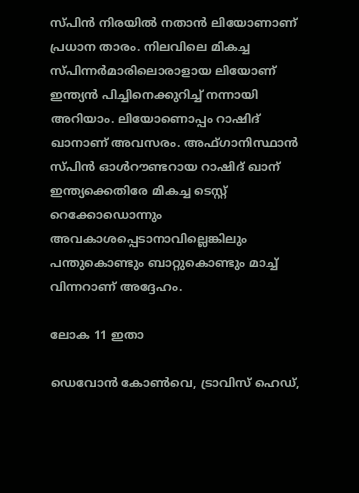സ്പിന്‍ നിരയില്‍ നതാന്‍ ലിയോണാണ് പ്രധാന താരം. നിലവിലെ മികച്ച സ്പിന്നര്‍മാരിലൊരാളായ ലിയോണ് ഇന്ത്യന്‍ പിച്ചിനെക്കുറിച്ച് നന്നായി അറിയാം. ലിയോണൊപ്പം റാഷിദ് ഖാനാണ് അവസരം. അഫ്ഗാനിസ്ഥാന്‍ സ്പിന്‍ ഓള്‍റൗണ്ടറായ റാഷിദ് ഖാന് ഇന്ത്യക്കെതിരേ മികച്ച ടെസ്റ്റ് റെക്കോഡൊന്നും അവകാശപ്പെടാനാവില്ലെങ്കിലും പന്തുകൊണ്ടും ബാറ്റുകൊണ്ടും മാച്ച് വിന്നറാണ് അദ്ദേഹം.

ലോക 11 ഇതാ

ഡെവോന്‍ കോണ്‍വെ, ട്രാവിസ് ഹെഡ്,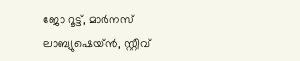ജോ റൂട്ട്, മാര്‍നസ് ലാബ്യുഷെയ്ന്‍, സ്റ്റീവ്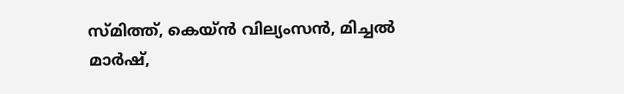സ്മിത്ത്, കെയ്ന്‍ വില്യംസന്‍, മിച്ചല്‍ മാര്‍ഷ്,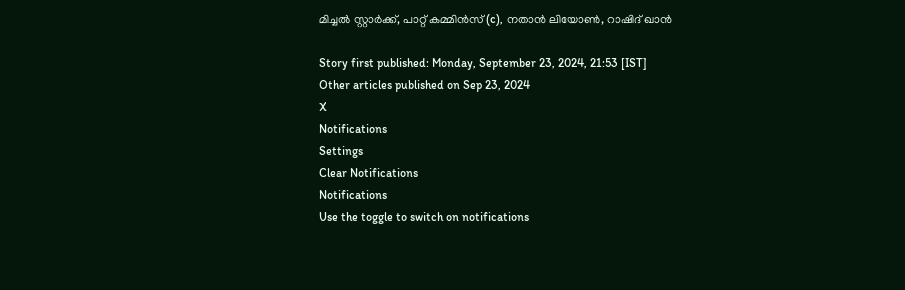മിച്ചല്‍ സ്റ്റാര്‍ക്ക്, പാറ്റ് കമ്മിന്‍സ് (c), നതാന്‍ ലിയോണ്‍, റാഷിദ് ഖാന്‍

Story first published: Monday, September 23, 2024, 21:53 [IST]
Other articles published on Sep 23, 2024
X
Notifications
Settings
Clear Notifications
Notifications
Use the toggle to switch on notifications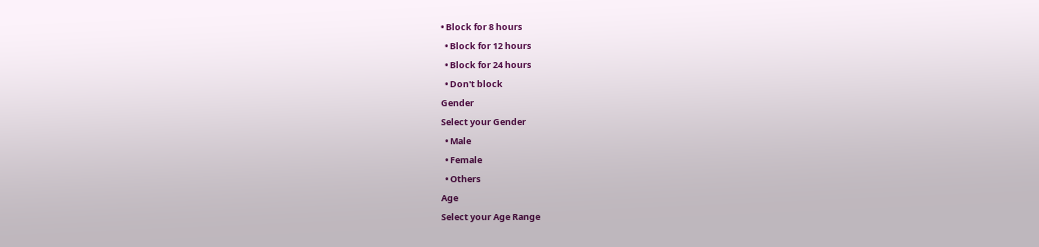• Block for 8 hours
  • Block for 12 hours
  • Block for 24 hours
  • Don't block
Gender
Select your Gender
  • Male
  • Female
  • Others
Age
Select your Age Range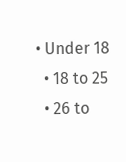• Under 18
  • 18 to 25
  • 26 to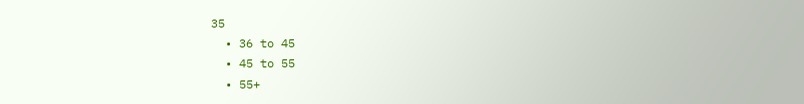35
  • 36 to 45
  • 45 to 55
  • 55+